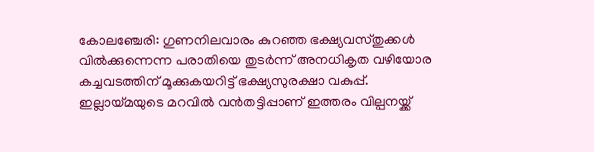കോലഞ്ചേരി: ഗുണനിലവാരം കുറഞ്ഞ ഭക്ഷ്യവസ്തുക്കൾ വിൽക്കുന്നെന്ന പരാതിയെ തുടർന്ന് അനധികൃത വഴിയോര കച്ചവടത്തിന് മൂക്കുകയറിട്ട് ഭക്ഷ്യസുരക്ഷാ വകുപ്പ്. ഇല്ലായ്മയുടെ മറവിൽ വൻതട്ടിപ്പാണ് ഇത്തരം വില്പനയ്ക്ക്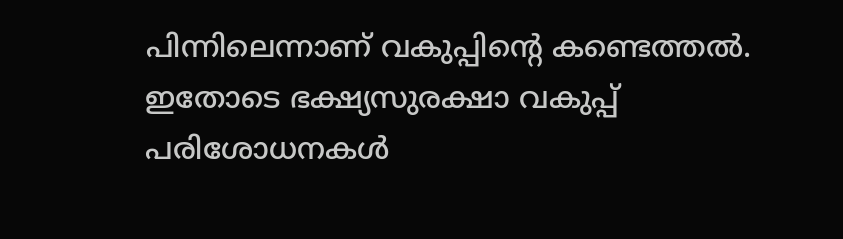പിന്നിലെന്നാണ് വകുപ്പിന്റെ കണ്ടെത്തൽ. ഇതോടെ ഭക്ഷ്യസുരക്ഷാ വകുപ്പ് പരിശോധനകൾ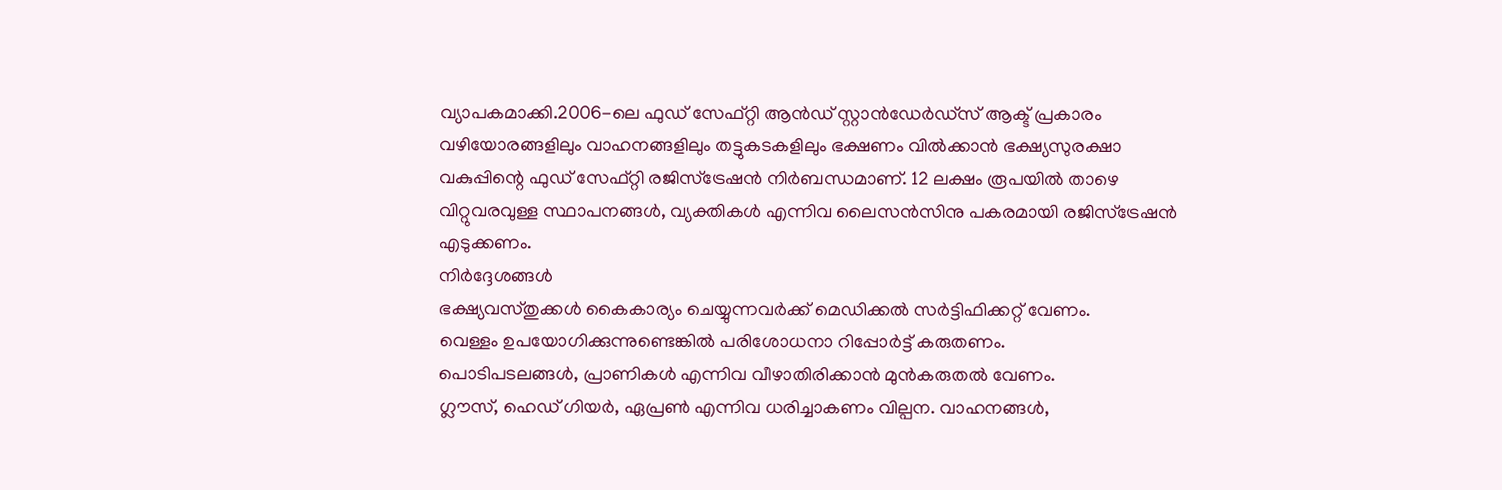വ്യാപകമാക്കി.2006-ലെ ഫുഡ് സേഫ്റ്റി ആൻഡ് സ്റ്റാൻഡേർഡ്സ് ആക്ട് പ്രകാരം വഴിയോരങ്ങളിലും വാഹനങ്ങളിലും തട്ടുകടകളിലും ഭക്ഷണം വിൽക്കാൻ ഭക്ഷ്യസുരക്ഷാ വകുപ്പിന്റെ ഫുഡ് സേഫ്റ്റി രജിസ്ട്രേഷൻ നിർബന്ധമാണ്. 12 ലക്ഷം രൂപയിൽ താഴെ വിറ്റുവരവുള്ള സ്ഥാപനങ്ങൾ, വ്യക്തികൾ എന്നിവ ലൈസൻസിനു പകരമായി രജിസ്ട്രേഷൻ എടുക്കണം.
നിർദ്ദേശങ്ങൾ
ഭക്ഷ്യവസ്തുക്കൾ കൈകാര്യം ചെയ്യുന്നവർക്ക് മെഡിക്കൽ സർട്ടിഫിക്കറ്റ് വേണം.
വെള്ളം ഉപയോഗിക്കുന്നുണ്ടെങ്കിൽ പരിശോധനാ റിപ്പോർട്ട് കരുതണം.
പൊടിപടലങ്ങൾ, പ്രാണികൾ എന്നിവ വീഴാതിരിക്കാൻ മുൻകരുതൽ വേണം.
ഗ്ലൗസ്, ഹെഡ് ഗിയർ, ഏപ്രൺ എന്നിവ ധരിച്ചാകണം വില്പന. വാഹനങ്ങൾ,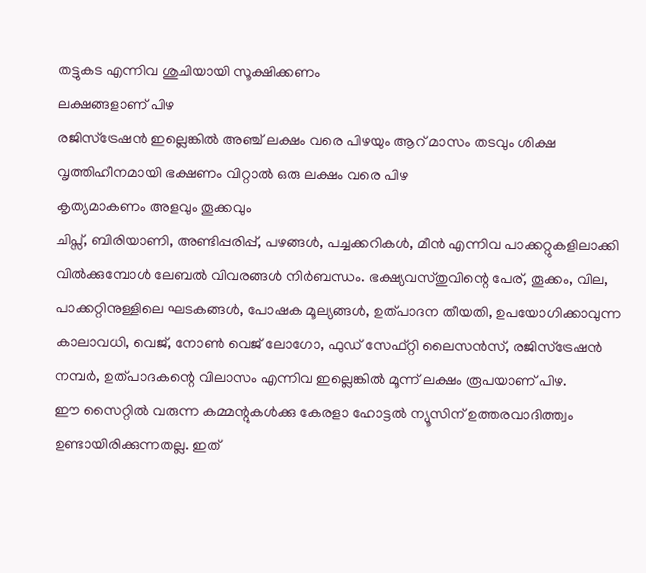തട്ടുകട എന്നിവ ശുചിയായി സൂക്ഷിക്കണം
ലക്ഷങ്ങളാണ് പിഴ
രജിസ്ട്രേഷൻ ഇല്ലെങ്കിൽ അഞ്ച് ലക്ഷം വരെ പിഴയും ആറ് മാസം തടവും ശിക്ഷ
വൃത്തിഹീനമായി ഭക്ഷണം വിറ്റാൽ ഒരു ലക്ഷം വരെ പിഴ
കൃത്യമാകണം അളവും തൂക്കവും
ചിപ്സ്, ബിരിയാണി, അണ്ടിപ്പരിപ്പ്, പഴങ്ങൾ, പച്ചക്കറികൾ, മീൻ എന്നിവ പാക്കറ്റുകളിലാക്കി വിൽക്കുമ്പോൾ ലേബൽ വിവരങ്ങൾ നിർബന്ധം. ഭക്ഷ്യവസ്തുവിന്റെ പേര്, തൂക്കം, വില, പാക്കറ്റിനുള്ളിലെ ഘടകങ്ങൾ, പോഷക മൂല്യങ്ങൾ, ഉത്പാദന തീയതി, ഉപയോഗിക്കാവുന്ന കാലാവധി, വെജ്, നോൺ വെജ് ലോഗോ, ഫുഡ് സേഫ്റ്റി ലൈസൻസ്, രജിസ്ട്രേഷൻ നമ്പർ, ഉത്പാദകന്റെ വിലാസം എന്നിവ ഇല്ലെങ്കിൽ മൂന്ന് ലക്ഷം രൂപയാണ് പിഴ.
ഈ സൈറ്റിൽ വരുന്ന കമ്മന്റുകൾക്കു കേരളാ ഹോട്ടൽ ന്യൂസിന് ഉത്തരവാദിത്ത്വം ഉണ്ടായിരിക്കുന്നതല്ല. ഇത്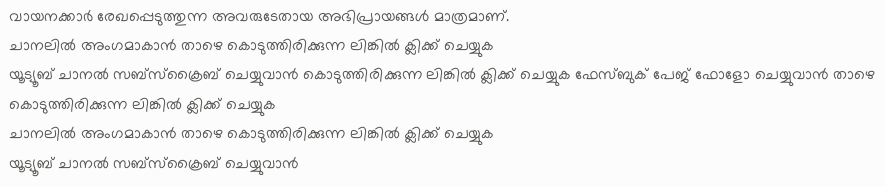വായനക്കാർ രേഖപ്പെടുത്തുന്ന അവരുടേതായ അഭിപ്രായങ്ങൾ മാത്രമാണ്.
ചാനലിൽ അംഗമാകാൻ താഴെ കൊടുത്തിരിക്കുന്ന ലിങ്കിൽ ക്ലിക്ക് ചെയ്യുക
യൂട്യൂബ് ചാനൽ സബ്സ്ക്രൈബ് ചെയ്യുവാൻ കൊടുത്തിരിക്കുന്ന ലിങ്കിൽ ക്ലിക്ക് ചെയ്യുക ഫേസ്ബുക് പേജ് ഫോളോ ചെയ്യുവാൻ താഴെ കൊടുത്തിരിക്കുന്ന ലിങ്കിൽ ക്ലിക്ക് ചെയ്യുക
ചാനലിൽ അംഗമാകാൻ താഴെ കൊടുത്തിരിക്കുന്ന ലിങ്കിൽ ക്ലിക്ക് ചെയ്യുക
യൂട്യൂബ് ചാനൽ സബ്സ്ക്രൈബ് ചെയ്യുവാൻ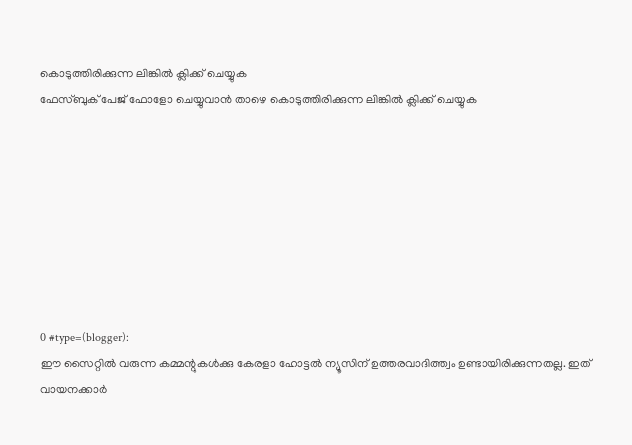കൊടുത്തിരിക്കുന്ന ലിങ്കിൽ ക്ലിക്ക് ചെയ്യുക
ഫേസ്ബുക് പേജ് ഫോളോ ചെയ്യുവാൻ താഴെ കൊടുത്തിരിക്കുന്ന ലിങ്കിൽ ക്ലിക്ക് ചെയ്യുക








0 #type=(blogger):
ഈ സൈറ്റിൽ വരുന്ന കമ്മന്റുകൾക്കു കേരളാ ഹോട്ടൽ ന്യൂസിന് ഉത്തരവാദിത്ത്വം ഉണ്ടായിരിക്കുന്നതല്ല. ഇത് വായനക്കാർ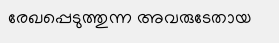രേഖപ്പെടുത്തുന്ന അവരുടേതായ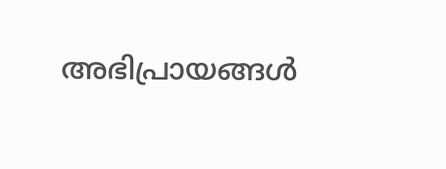അഭിപ്രായങ്ങൾ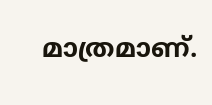മാത്രമാണ്.